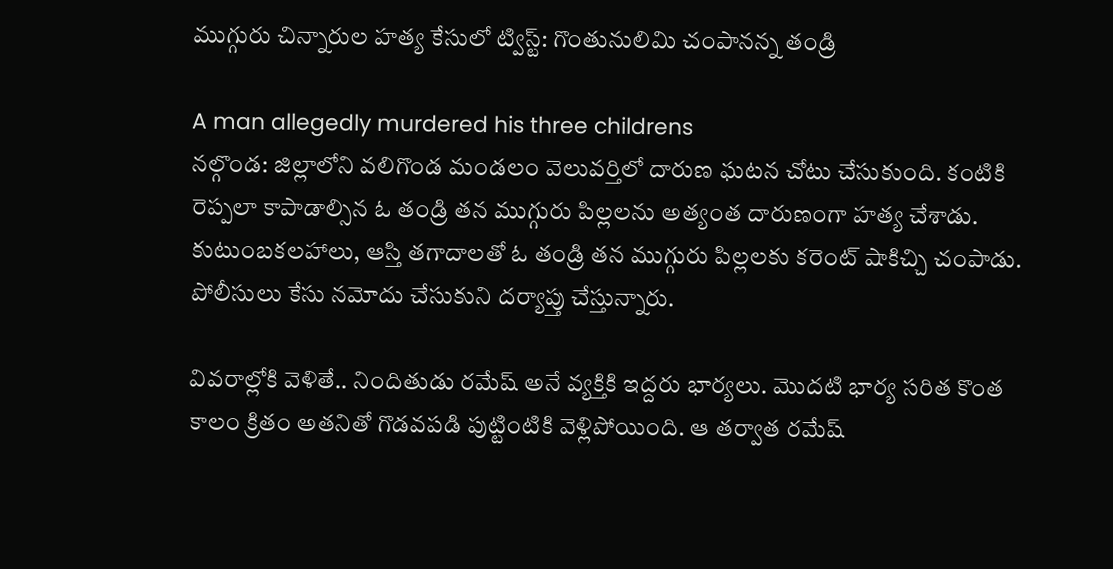ముగ్గురు చిన్నారుల హత్య కేసులో ట్విస్ట్: గొంతునులిమి చంపానన్న తండ్రి

A man allegedly murdered his three childrens
నల్గొండ: జిల్లాలోని వలిగొండ మండలం వెలువర్తిలో దారుణ ఘటన చోటు చేసుకుంది. కంటికి రెప్పలా కాపాడాల్సిన ఓ తండ్రి తన ముగ్గురు పిల్లలను అత్యంత దారుణంగా హత్య చేశాడు. కుటుంబకలహాలు, ఆస్తి తగాదాలతో ఓ తండ్రి తన ముగ్గురు పిల్లలకు కరెంట్ షాకిచ్చి చంపాడు. పోలీసులు కేసు నమోదు చేసుకుని దర్యాప్తు చేస్తున్నారు.

వివరాల్లోకి వెళితే.. నిందితుడు రమేష్ అనే వ్యక్తికి ఇద్దరు భార్యలు. మొదటి భార్య సరిత కొంత కాలం క్రితం అతనితో గొడవపడి పుట్టింటికి వెళ్లిపోయింది. ఆ తర్వాత రమేష్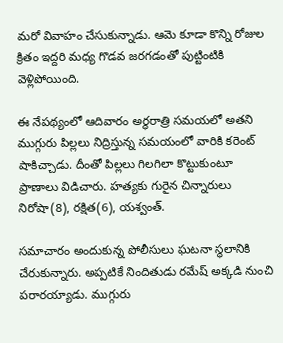మరో వివాహం చేసుకున్నాడు. ఆమె కూడా కొన్ని రోజుల క్రితం ఇద్దరి మధ్య గొడవ జరగడంతో పుట్టింటికి వెళ్లిపోయింది.

ఈ నేపథ్యంలో ఆదివారం అర్థరాత్రి సమయలో అతని ముగ్గురు పిల్లలు నిద్రిస్తున్న సమయంలో వారికి కరెంట్ షాకిచ్చాడు. దీంతో పిల్లలు గిలగిలా కొట్టుకుంటూ ప్రాణాలు విడిచారు. హత్యకు గురైన చిన్నారులు
నిరోషా(8), రక్షిత(6), యశ్వంత్.

సమాచారం అందుకున్న పోలీసులు ఘటనా స్థలానికి చేరుకున్నారు. అప్పటికే నిందితుడు రమేష్ అక్కడి నుంచి పరారయ్యాడు. ముగ్గురు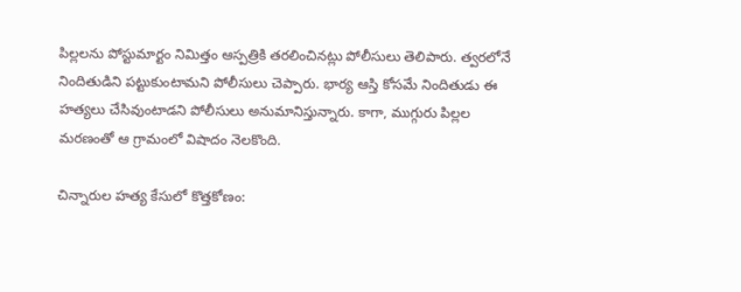పిల్లలను పోస్టుమార్టం నిమిత్తం ఆస్పత్రికి తరలించినట్లు పోలీసులు తెలిపారు. త్వరలోనే నిందితుడిని పట్టుకుంటామని పోలీసులు చెప్పారు. భార్య ఆస్తి కోసమే నిందితుడు ఈ హత్యలు చేసివుంటాడని పోలీసులు అనుమానిస్తున్నారు. కాగా, ముగ్గురు పిల్లల మరణంతో ఆ గ్రామంలో విషాదం నెలకొంది.

చిన్నారుల హత్య కేసులో కొత్తకోణం: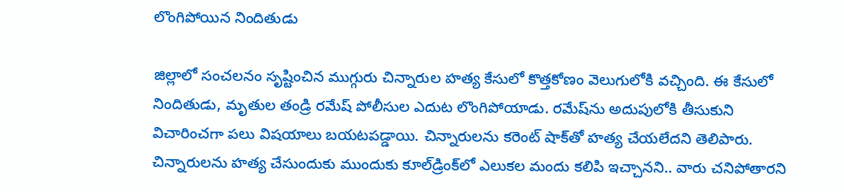లొంగిపోయిన నిందితుడు

జిల్లాలో సంచలనం సృష్టించిన ముగ్గురు చిన్నారుల హత్య కేసులో కొత్తకోణం వెలుగులోకి వచ్చింది. ఈ కేసులో నిందితుడు, మృతుల తండ్రి రమేష్‌ పోలీసుల ఎదుట లొంగిపోయాడు. రమేష్‌ను అదుపులోకి తీసుకుని విచారించగా పలు విషయాలు బయటపడ్డాయి. చిన్నారులను కరెంట్‌ షాక్‌తో హత్య చేయలేదని తెలిపారు. చిన్నారులను హత్య చేసుందుకు ముందుకు కూల్‌డ్రింక్‌లో ఎలుకల మందు కలిపి ఇచ్చానని.. వారు చనిపోతారని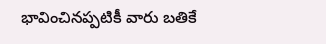భావించినప్పటికీ వారు బతికే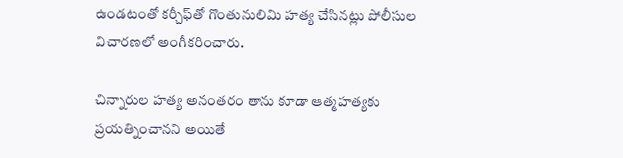ఉండటంతో కర్చీఫ్‌తో గొంతునులిమి హత్య చేసినట్లు పోలీసుల విచారణలో అంగీకరించారు.

చిన్నారుల హత్య అనంతరం తాను కూడా ఆత్మహత్యకు ప్రయత్నించానని అయితే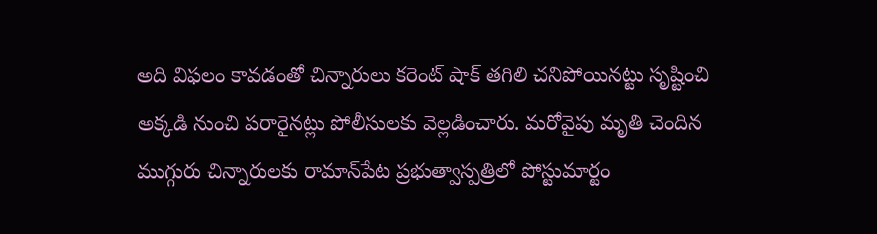అది విఫలం కావడంతో చిన్నారులు కరెంట్‌ షాక్‌ తగిలి చనిపోయినట్టు సృష్టించి అక్కడి నుంచి పరారైనట్లు పోలీసులకు వెల్లడించారు. మరోవైపు మృతి చెందిన ముగ్గురు చిన్నారులకు రామాన్‌పేట ప్రభుత్వాస్పత్రిలో పోస్టుమార్టం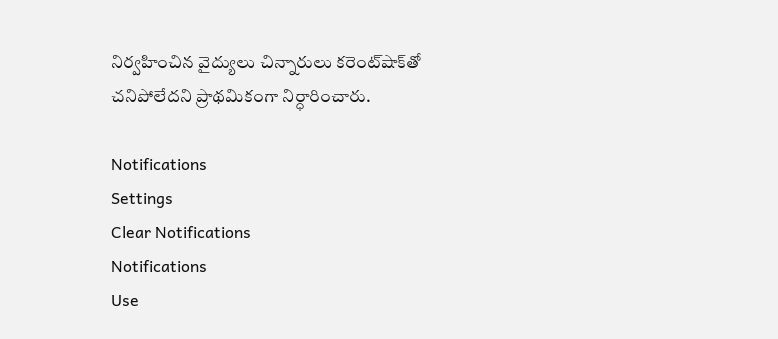నిర్వహించిన వైద్యులు చిన్నారులు కరెంట్‌షాక్‌తో చనిపోలేదని ప్రాథమికంగా నిర్ధారించారు.

Notifications
Settings
Clear Notifications
Notifications
Use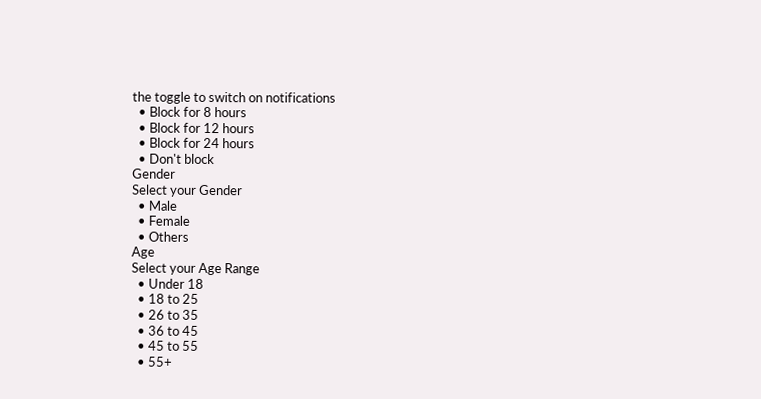the toggle to switch on notifications
  • Block for 8 hours
  • Block for 12 hours
  • Block for 24 hours
  • Don't block
Gender
Select your Gender
  • Male
  • Female
  • Others
Age
Select your Age Range
  • Under 18
  • 18 to 25
  • 26 to 35
  • 36 to 45
  • 45 to 55
  • 55+